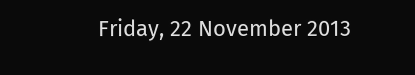Friday, 22 November 2013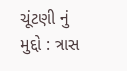ચૂંટણી નું મુદ્દો : ત્રાસ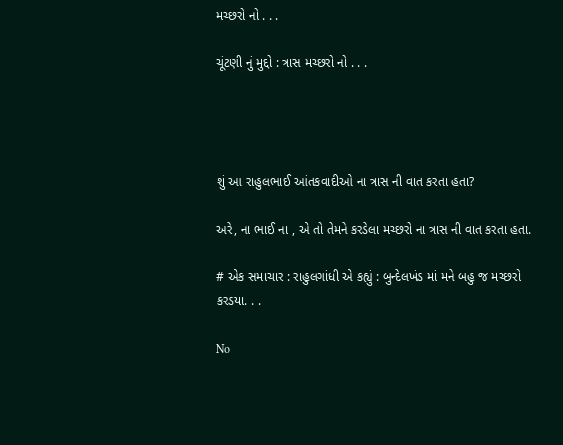મચ્છરો નો . . .

ચૂંટણી નું મુદ્દો : ત્રાસ મચ્છરો નો . . .




શું આ રાહુલભાઈ આંતકવાદીઓ ના ત્રાસ ની વાત કરતા હતા?

અરે, ના ભાઈ ના , એ તો તેમને કરડેલા મચ્છરો ના ત્રાસ ની વાત કરતા હતા.

# એક સમાચાર : રાહુલગાંધી એ કહ્યું : બુન્દેલખંડ માં મને બહુ જ મચ્છરો કરડયા. . .

No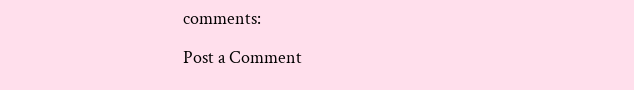comments:

Post a Comment